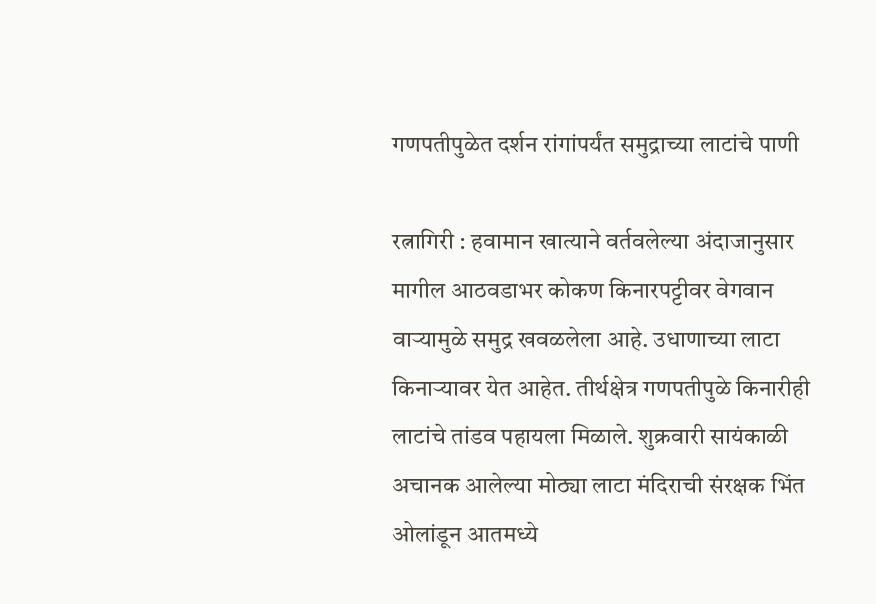गणपतीपुळेत दर्शन रांगांपर्यंत समुद्राच्या लाटांचे पाणी

रत्नागिरी : हवामान खात्याने वर्तवलेल्या अंदाजानुसार मागील आठवडाभर कोकण किनारपट्टीवर वेगवान वाऱ्यामुळे समुद्र खवळलेला आहे. उधाणाच्या लाटा किनाऱ्यावर येत आहेत. तीर्थक्षेत्र गणपतीपुळे किनारीही लाटांचे तांडव पहायला मिळाले. शुक्रवारी सायंकाळी अचानक आलेल्या मोठ्या लाटा मंदिराची संरक्षक भिंत ओलांडून आतमध्ये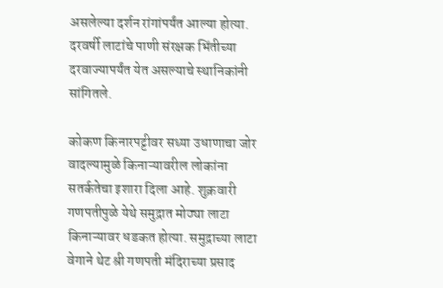असलेल्या दर्शन रांगांपर्यंत आल्या होत्या. दरवर्षी लाटांचे पाणी संरक्षक भिंतीच्या दरवाज्यापर्यंत येत असल्याचे स्थानिकांनी सांगितले.

कोकण किनारपट्टीवर सध्या उधाणाचा जोर वादल्यामुळे किनाऱ्यावरील लोकांना सतर्कतेचा इशारा दिला आहे. शुक्रवारी गणपतीपुळे येथे समुद्रात मोठ्या लाटा किनाऱ्यावर धडकत होत्या. समुद्राच्या लाटा वेगाने थेट श्री गणपती मंदिराच्या प्रसाद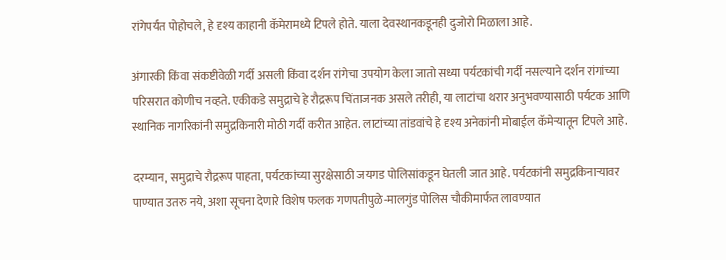रांगेपर्यंत पोहोचले, हे दृश्य काहानी कॅमेरामध्ये टिपले होते. याला देवस्थानकडूनही दुजोरो मिळाला आहे.

अंगारकी किंवा संकष्टीवेळी गर्दी असली किंवा दर्शन रांगेचा उपयोग केला जातो सध्या पर्यटकांची गर्दी नसल्याने दर्शन रांगांच्या परिसरात कोणीच नव्हते. एकीकडे समुद्राचे हे रौद्ररूप चिंताजनक असले तरीही, या लाटांचा थरार अनुभवण्यासाठी पर्यटक आणि स्थानिक नागरिकांनी समुद्रकिनारी मोठी गर्दी करीत आहेत. लाटांच्या तांडवांचे हे दृश्य अनेकांनी मोबाईल कॅमेऱ्यातून टिपले आहे.

दरम्यान, समुद्राचे रौद्ररूप पाहता, पर्यटकांच्या सुरक्षेसाठी जयगड पोलिसांकडून घेतली जात आहे. पर्यटकांनी समुद्रकिनाऱ्यावर पाण्यात उतरु नये, अशा सूचना देणारे विशेष फलक गणपतीपुळे-मालगुंड पोलिस चौकीमार्फत लावण्यात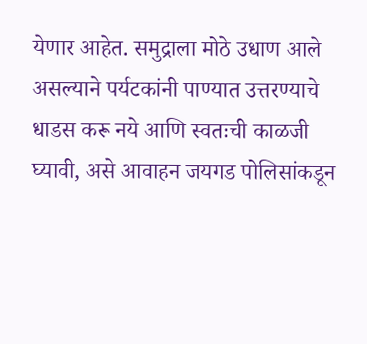येणार आहेत. समुद्राला मोठे उधाण आले असल्याने पर्यटकांनी पाण्यात उत्तरण्याचे धाडस करू नये आणि स्वतःची काळजी घ्यावी, असे आवाहन जयगड पोलिसांकडून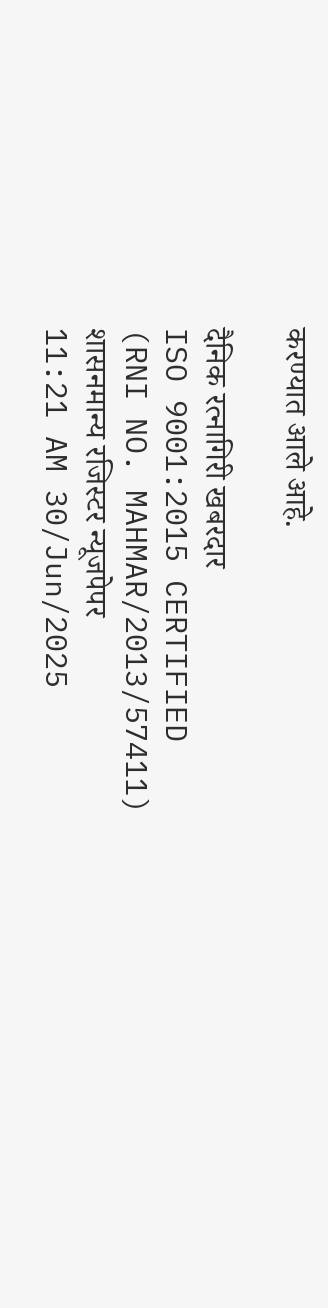करण्यात आले आहे.

दैनिक रत्नागिरी खबरदार
ISO 9001:2015 CERTIFIED
(RNI NO. MAHMAR/2013/57411)
शासनमान्य रजिस्टर न्यूजपेपर
11:21 AM 30/Jun/2025